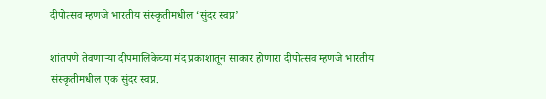दीपोत्सव म्हणजे भारतीय संस्कृतीमधील ‘सुंदर स्वप्न’

शांतपणे तेवणाऱ्या दीपमालिकेच्या मंद प्रकाशातून साकार होणारा दीपोत्सव म्हणजे भारतीय संस्कृतीमधील एक सुंदर स्वप्न.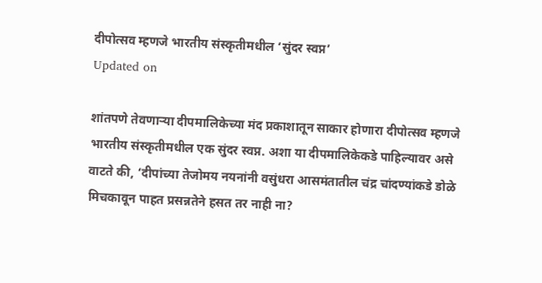दीपोत्सव म्हणजे भारतीय संस्कृतीमधील ‘सुंदर स्वप्न’
Updated on

शांतपणे तेवणाऱ्या दीपमालिकेच्या मंद प्रकाशातून साकार होणारा दीपोत्सव म्हणजे भारतीय संस्कृतीमधील एक सुंदर स्वप्न. अशा या दीपमालिकेकडे पाहिल्यावर असे वाटते की, ‘दीपांच्या तेजोमय नयनांनी वसुंधरा आसमंतातील चंद्र चांदण्यांकडे डोळे मिचकावून पाहत प्रसन्नतेने हसत तर नाही ना?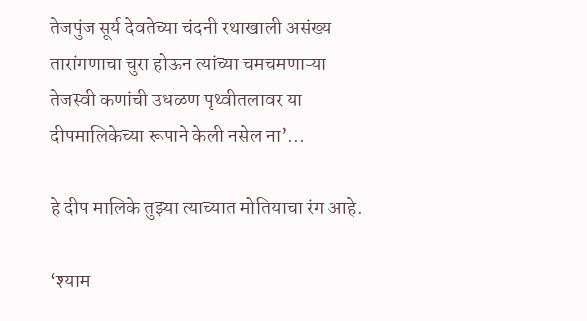तेजपुंज सूर्य देवतेच्या चंदनी रथाखाली असंख्य तारांगणाचा चुरा होऊन त्यांच्या चमचमणाऱ्या तेजस्वी कणांची उधळण पृथ्वीतलावर या दीपमालिकेच्या रूपाने केली नसेल ना’...

हे दीप मालिके तुझ्या त्याच्यात मोतियाचा रंग आहे.

‘श्याम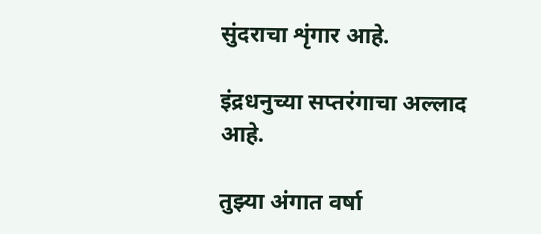सुंदराचा शृंगार आहे.

इंद्रधनुच्या सप्तरंगाचा अल्लाद आहे.

तुझ्या अंगात वर्षा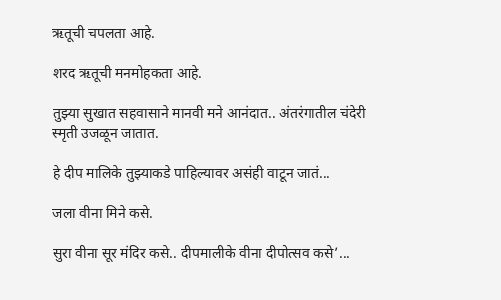ऋतूची चपलता आहे.

शरद ऋतूची मनमोहकता आहे.

तुझ्या सुखात सहवासाने मानवी मने आनंदात.. अंतरंगातील चंदेरी स्मृती उजळून जातात.

हे दीप मालिके तुझ्याकडे पाहिल्यावर असंही वाटून जातं...

जला वीना मिने कसे.

सुरा वीना सूर मंदिर कसे.. दीपमालीके वीना दीपोत्सव कसे’...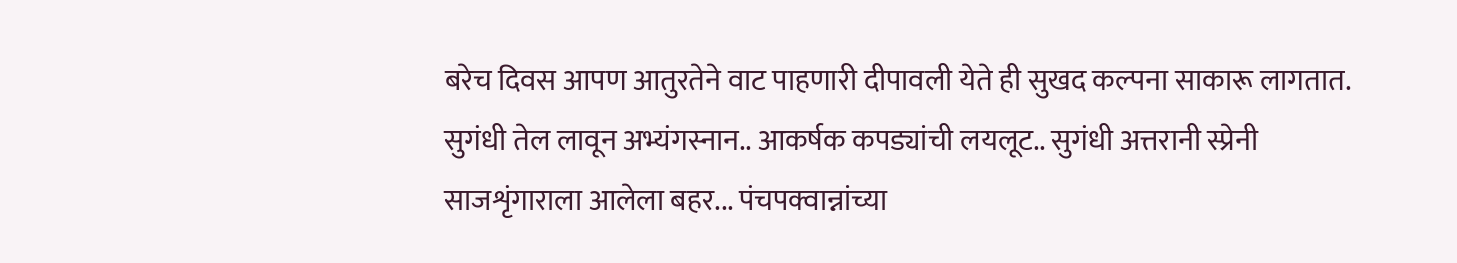बरेच दिवस आपण आतुरतेने वाट पाहणारी दीपावली येते ही सुखद कल्पना साकारू लागतात. सुगंधी तेल लावून अभ्यंगस्नान.. आकर्षक कपड्यांची लयलूट.. सुगंधी अत्तरानी स्प्रेनी साजशृंगाराला आलेला बहर... पंचपक्वान्नांच्या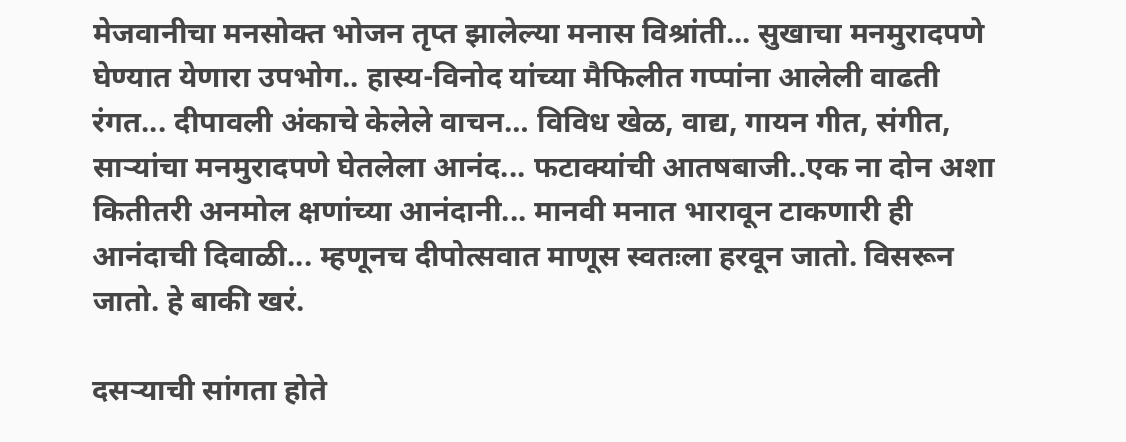मेजवानीचा मनसोक्त भोजन तृप्त झालेल्या मनास विश्रांती... सुखाचा मनमुरादपणे घेण्यात येणारा उपभोग.. हास्य-विनोद यांच्या मैफिलीत गप्पांना आलेली वाढती रंगत... दीपावली अंकाचे केलेले वाचन… विविध खेळ, वाद्य, गायन गीत, संगीत, साऱ्यांचा मनमुरादपणे घेतलेला आनंद... फटाक्यांची आतषबाजी..एक ना दोन अशा कितीतरी अनमोल क्षणांच्या आनंदानी... मानवी मनात भारावून टाकणारी ही आनंदाची दिवाळी... म्हणूनच दीपोत्सवात माणूस स्वतःला हरवून जातो. विसरून जातो. हे बाकी खरं.

दसऱ्याची सांगता होते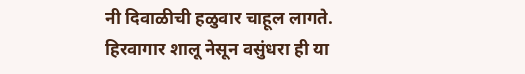नी दिवाळीची हळुवार चाहूल लागते. हिरवागार शालू नेसून वसुंधरा ही या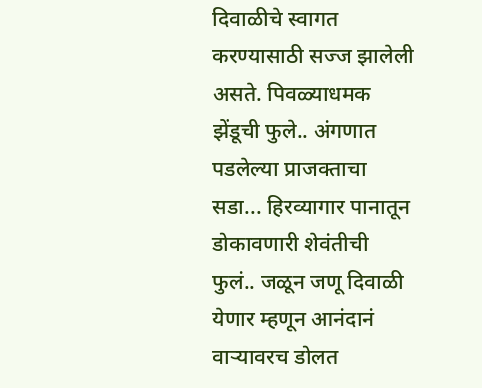दिवाळीचे स्वागत करण्यासाठी सज्ज झालेली असते. पिवळ्याधमक झेंडूची फुले.. अंगणात पडलेल्या प्राजक्ताचा सडा... हिरव्यागार पानातून डोकावणारी शेवंतीची फुलं.. जळून जणू दिवाळी येणार म्हणून आनंदानं वाऱ्यावरच डोलत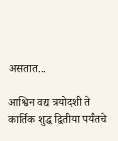असतात...

आश्विन वद्य त्रयोदशी ते कार्तिक शुद्ध द्वितीया पर्यंतचे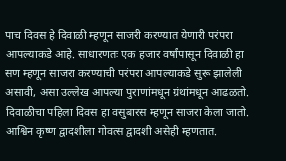पाच दिवस हे दिवाळी म्हणून साजरी करण्यात येणारी परंपरा आपल्याकडे आहे. साधारणतः एक हजार वर्षांपासून दिवाळी हा सण म्हणून साजरा करण्याची परंपरा आपल्याकडे सुरू झालेली असावी, असा उल्लेख आपल्या पुराणांमधून ग्रंथांमधून आढळतो. दिवाळीचा पहिला दिवस हा वसुबारस म्हणून साजरा केला जातो. आश्विन कृष्ण द्वादशीला गोवत्स द्वादशी असेही म्हणतात.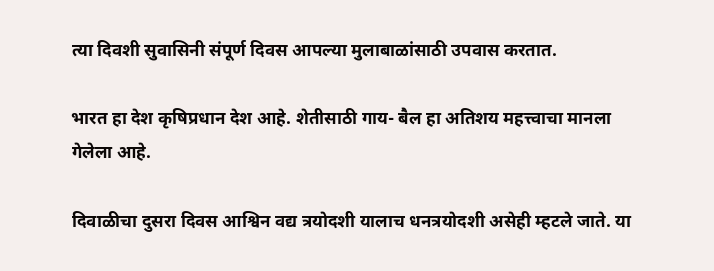त्या दिवशी सुवासिनी संपूर्ण दिवस आपल्या मुलाबाळांसाठी उपवास करतात.

भारत हा देश कृषिप्रधान देश आहे. शेतीसाठी गाय- बैल हा अतिशय महत्त्वाचा मानला गेलेला आहे.

दिवाळीचा दुसरा दिवस आश्विन वद्य त्रयोदशी यालाच धनत्रयोदशी असेही म्हटले जाते. या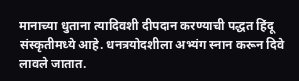मानाच्या धुताना त्यादिवशी दीपदान करण्याची पद्धत हिंदू संस्कृतीमध्ये आहे. धनत्रयोदशीला अभ्यंग स्नान करून दिवे लावले जातात.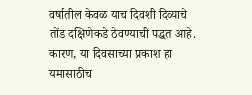वर्षातील केवळ याच दिवशी दिव्याचे तोंड दक्षिणेकडे ठेवण्याची पद्धत आहे. कारण, या दिवसाच्या प्रकाश हा यमासाठीच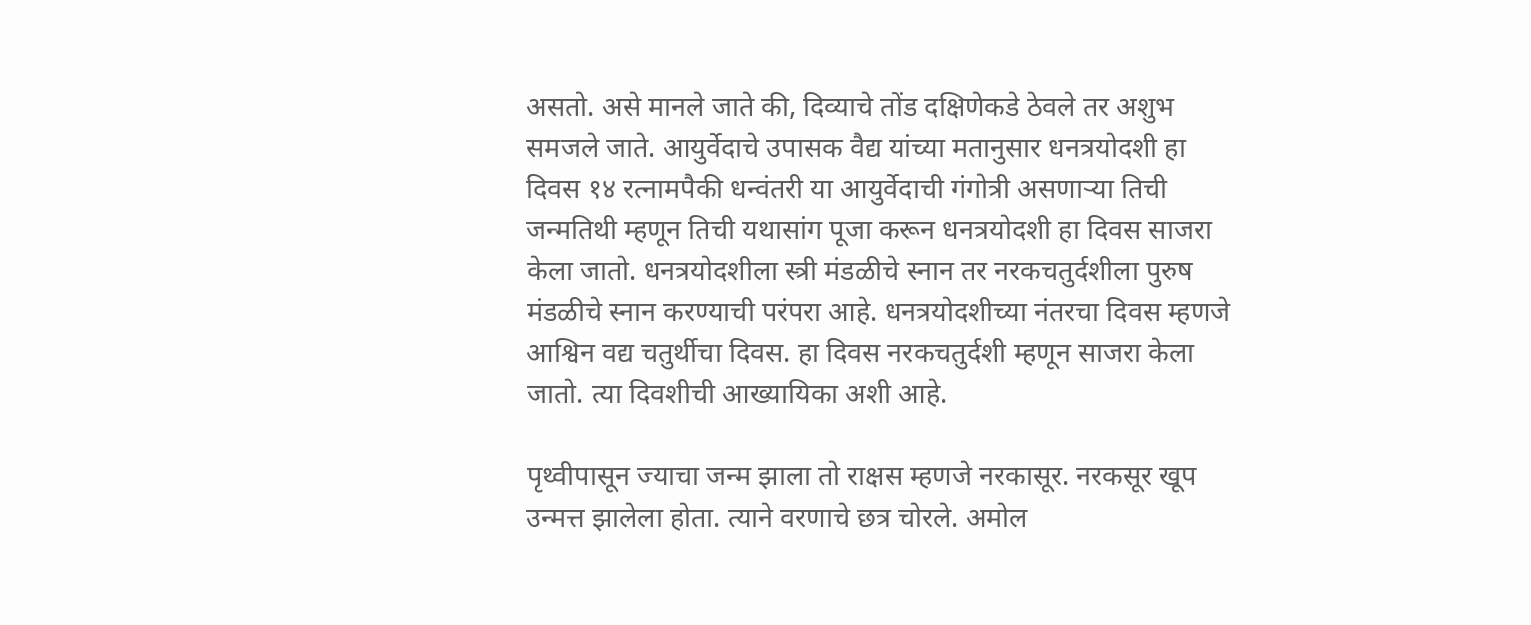असतो. असे मानले जाते की, दिव्याचे तोंड दक्षिणेकडे ठेवले तर अशुभ समजले जाते. आयुर्वेदाचे उपासक वैद्य यांच्या मतानुसार धनत्रयोदशी हा दिवस १४ रत्नामपैकी धन्वंतरी या आयुर्वेदाची गंगोत्री असणाऱ्या तिची जन्मतिथी म्हणून तिची यथासांग पूजा करून धनत्रयोदशी हा दिवस साजरा केला जातो. धनत्रयोदशीला स्त्री मंडळीचे स्नान तर नरकचतुर्दशीला पुरुष मंडळीचे स्नान करण्याची परंपरा आहे. धनत्रयोदशीच्या नंतरचा दिवस म्हणजे आश्विन वद्य चतुर्थीचा दिवस. हा दिवस नरकचतुर्दशी म्हणून साजरा केला जातो. त्या दिवशीची आख्यायिका अशी आहे.

पृथ्वीपासून ज्याचा जन्म झाला तो राक्षस म्हणजे नरकासूर. नरकसूर खूप उन्मत्त झालेला होता. त्याने वरणाचे छत्र चोरले. अमोल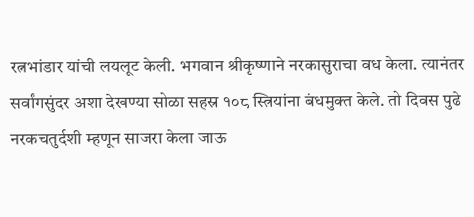रत्नभांडार यांची लयलूट केली. भगवान श्रीकृष्णाने नरकासुराचा वध केला. त्यानंतर सर्वांगसुंदर अशा देखण्या सोळा सहस्र १०८ स्त्रियांना बंधमुक्त केले. तो दिवस पुढे नरकचतुर्दशी म्हणून साजरा केला जाऊ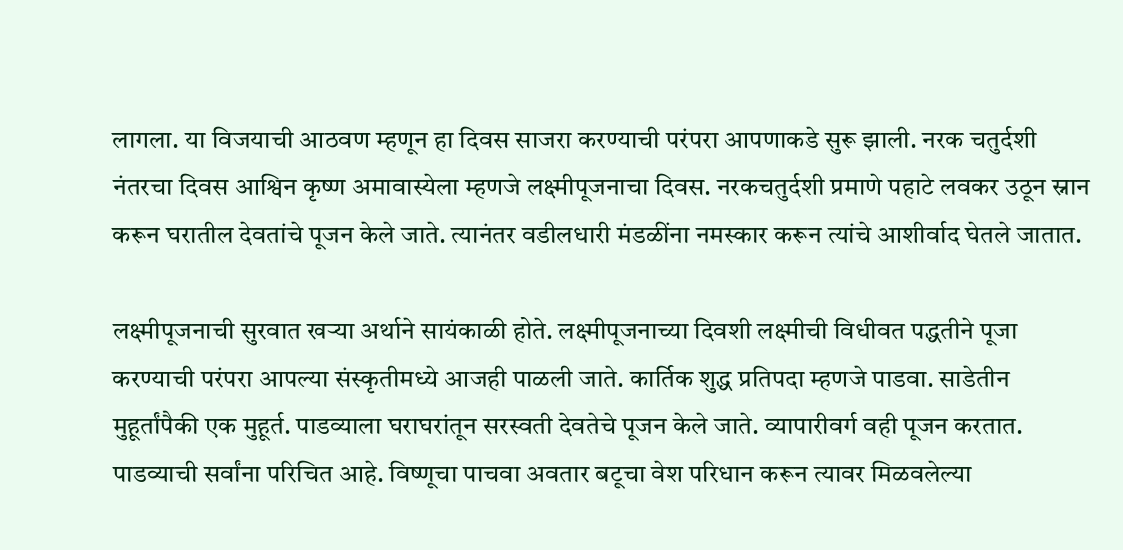लागला. या विजयाची आठवण म्हणून हा दिवस साजरा करण्याची परंपरा आपणाकडे सुरू झाली. नरक चतुर्दशी नंतरचा दिवस आश्विन कृष्ण अमावास्येला म्हणजे लक्ष्मीपूजनाचा दिवस. नरकचतुर्दशी प्रमाणे पहाटे लवकर उठून स्नान करून घरातील देवतांचे पूजन केले जाते. त्यानंतर वडीलधारी मंडळींना नमस्कार करून त्यांचे आशीर्वाद घेतले जातात.

लक्ष्मीपूजनाची सुरवात खऱ्या अर्थाने सायंकाळी होते. लक्ष्मीपूजनाच्या दिवशी लक्ष्मीची विधीवत पद्धतीने पूजा करण्याची परंपरा आपल्या संस्कृतीमध्ये आजही पाळली जाते. कार्तिक शुद्ध प्रतिपदा म्हणजे पाडवा. साडेतीन मुहूर्तांपैकी एक मुहूर्त. पाडव्याला घराघरांतून सरस्वती देवतेचे पूजन केले जाते. व्यापारीवर्ग वही पूजन करतात. पाडव्याची सर्वांना परिचित आहे. विष्णूचा पाचवा अवतार बटूचा वेश परिधान करून त्यावर मिळवलेल्या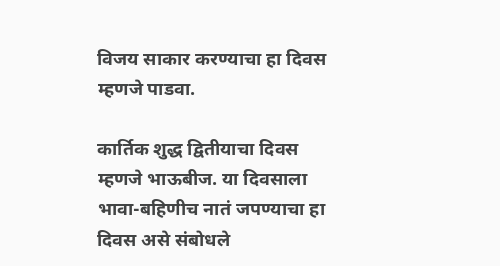विजय साकार करण्याचा हा दिवस म्हणजे पाडवा.

कार्तिक शुद्ध द्वितीयाचा दिवस म्हणजे भाऊबीज. या दिवसाला भावा-बहिणीच नातं जपण्याचा हा दिवस असे संबोधले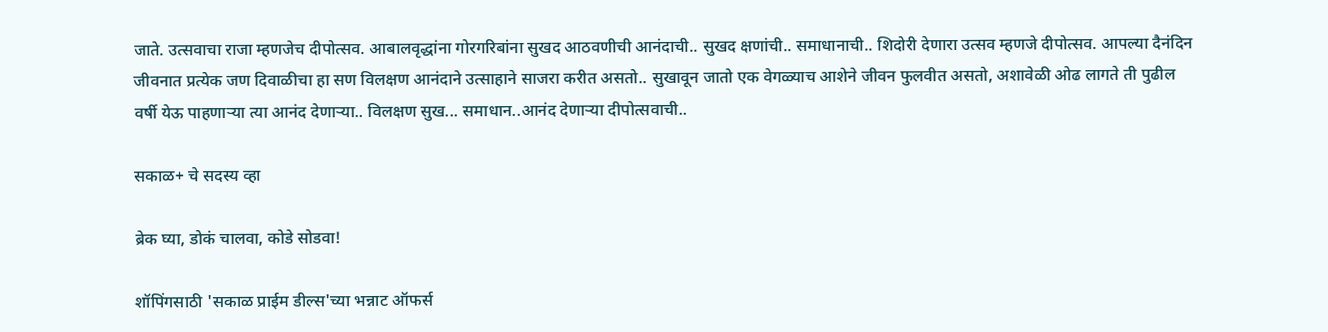जाते. उत्सवाचा राजा म्हणजेच दीपोत्सव. आबालवृद्धांना गोरगरिबांना सुखद आठवणीची आनंदाची.. सुखद क्षणांची.. समाधानाची.. शिदोरी देणारा उत्सव म्हणजे दीपोत्सव. आपल्या दैनंदिन जीवनात प्रत्येक जण दिवाळीचा हा सण विलक्षण आनंदाने उत्साहाने साजरा करीत असतो.. सुखावून जातो एक वेगळ्याच आशेने जीवन फुलवीत असतो, अशावेळी ओढ लागते ती पुढील वर्षी येऊ पाहणाऱ्या त्या आनंद देणाऱ्या.. विलक्षण सुख... समाधान..आनंद देणाऱ्या दीपोत्सवाची..

सकाळ+ चे सदस्य व्हा

ब्रेक घ्या, डोकं चालवा, कोडे सोडवा!

शॉपिंगसाठी 'सकाळ प्राईम डील्स'च्या भन्नाट ऑफर्स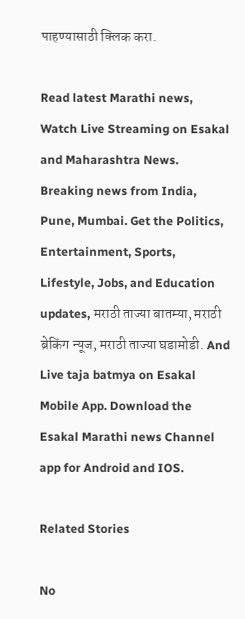पाहण्यासाठी क्लिक करा.

Read latest Marathi news, Watch Live Streaming on Esakal and Maharashtra News. Breaking news from India, Pune, Mumbai. Get the Politics, Entertainment, Sports, Lifestyle, Jobs, and Education updates, मराठी ताज्या बातम्या, मराठी ब्रेकिंग न्यूज, मराठी ताज्या घडामोडी. And Live taja batmya on Esakal Mobile App. Download the Esakal Marathi news Channel app for Android and IOS.

Related Stories

No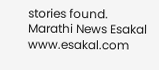stories found.
Marathi News Esakal
www.esakal.com